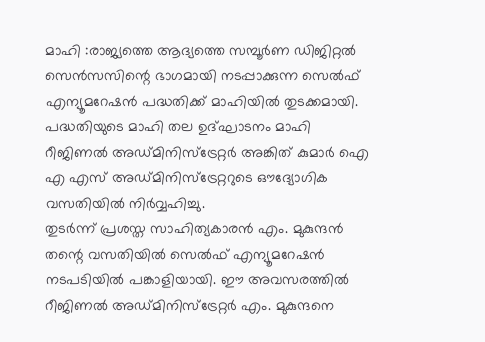മാഹി :രാജ്യത്തെ ആദ്യത്തെ സമ്പൂർണ ഡിജിറ്റൽ സെൻസസിന്റെ ഭാഗമായി നടപ്പാക്കുന്ന സെൽഫ് എന്യൂമറേഷൻ പദ്ധതിക്ക് മാഹിയിൽ തുടക്കമായി. പദ്ധതിയുടെ മാഹി തല ഉദ്ഘാടനം മാഹി റീജിണൽ അഡ്മിനിസ്ട്രേറ്റർ അങ്കിത് കുമാർ ഐ എ എസ് അഡ്മിനിസ്ട്രേറ്ററുടെ ഔദ്യോഗിക വസതിയിൽ നിർവ്വഹിച്ചു.
തുടർന്ന് പ്രശസ്ത സാഹിത്യകാരൻ എം. മുകുന്ദൻ തന്റെ വസതിയിൽ സെൽഫ് എന്യൂമറേഷൻ നടപടിയിൽ പങ്കാളിയായി. ഈ അവസരത്തിൽ റീജിണൽ അഡ്മിനിസ്ട്രേറ്റർ എം. മുകുന്ദനെ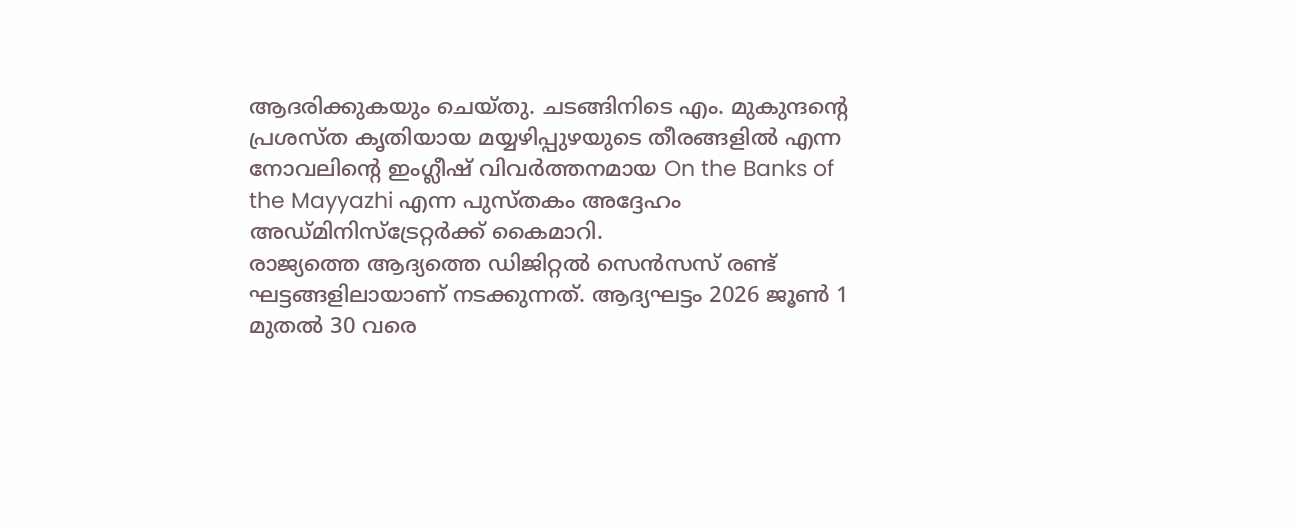ആദരിക്കുകയും ചെയ്തു. ചടങ്ങിനിടെ എം. മുകുന്ദന്റെ പ്രശസ്ത കൃതിയായ മയ്യഴിപ്പുഴയുടെ തീരങ്ങളിൽ എന്ന നോവലിന്റെ ഇംഗ്ലീഷ് വിവർത്തനമായ On the Banks of the Mayyazhi എന്ന പുസ്തകം അദ്ദേഹം അഡ്മിനിസ്ട്രേറ്റർക്ക് കൈമാറി.
രാജ്യത്തെ ആദ്യത്തെ ഡിജിറ്റൽ സെൻസസ് രണ്ട് ഘട്ടങ്ങളിലായാണ് നടക്കുന്നത്. ആദ്യഘട്ടം 2026 ജൂൺ 1 മുതൽ 30 വരെ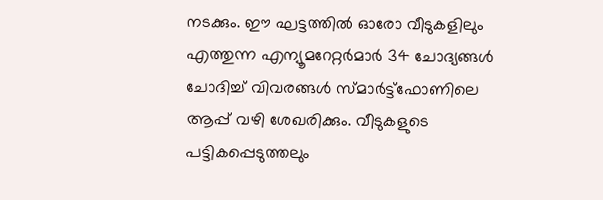നടക്കും. ഈ ഘട്ടത്തിൽ ഓരോ വീടുകളിലും എത്തുന്ന എന്യൂമറേറ്റർമാർ 34 ചോദ്യങ്ങൾ ചോദിച്ച് വിവരങ്ങൾ സ്മാർട്ട്ഫോണിലെ ആപ്പ് വഴി ശേഖരിക്കും. വീടുകളുടെ പട്ടികപ്പെടുത്തലും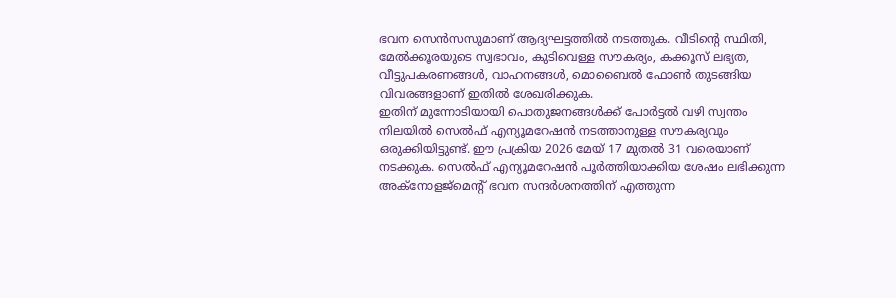ഭവന സെൻസസുമാണ് ആദ്യഘട്ടത്തിൽ നടത്തുക. വീടിന്റെ സ്ഥിതി, മേൽക്കൂരയുടെ സ്വഭാവം, കുടിവെള്ള സൗകര്യം, കക്കൂസ് ലഭ്യത, വീട്ടുപകരണങ്ങൾ, വാഹനങ്ങൾ, മൊബൈൽ ഫോൺ തുടങ്ങിയ വിവരങ്ങളാണ് ഇതിൽ ശേഖരിക്കുക.
ഇതിന് മുന്നോടിയായി പൊതുജനങ്ങൾക്ക് പോർട്ടൽ വഴി സ്വന്തം നിലയിൽ സെൽഫ് എന്യൂമറേഷൻ നടത്താനുള്ള സൗകര്യവും ഒരുക്കിയിട്ടുണ്ട്. ഈ പ്രക്രിയ 2026 മേയ് 17 മുതൽ 31 വരെയാണ് നടക്കുക. സെൽഫ് എന്യൂമറേഷൻ പൂർത്തിയാക്കിയ ശേഷം ലഭിക്കുന്ന അക്നോളജ്മെന്റ് ഭവന സന്ദർശനത്തിന് എത്തുന്ന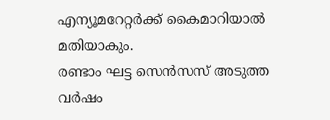എന്യൂമറേറ്റർക്ക് കൈമാറിയാൽ മതിയാകും.
രണ്ടാം ഘട്ട സെൻസസ് അടുത്ത വർഷം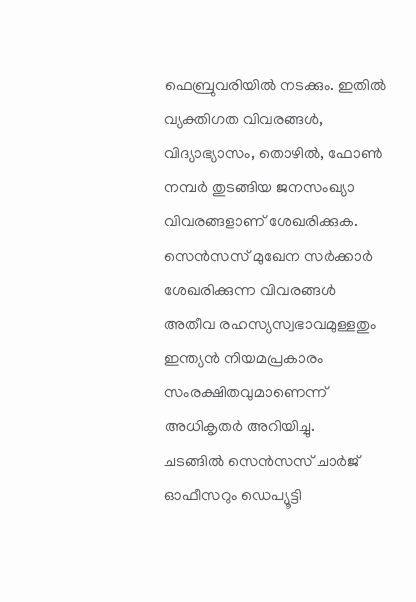ഫെബ്രുവരിയിൽ നടക്കും. ഇതിൽ വ്യക്തിഗത വിവരങ്ങൾ, വിദ്യാഭ്യാസം, തൊഴിൽ, ഫോൺ നമ്പർ തുടങ്ങിയ ജനസംഖ്യാ വിവരങ്ങളാണ് ശേഖരിക്കുക. സെൻസസ് മുഖേന സർക്കാർ ശേഖരിക്കുന്ന വിവരങ്ങൾ അതീവ രഹസ്യസ്വഭാവമുള്ളതും ഇന്ത്യൻ നിയമപ്രകാരം സംരക്ഷിതവുമാണെന്ന് അധികൃതർ അറിയിച്ചു.
ചടങ്ങിൽ സെൻസസ് ചാർജ് ഓഫീസറും ഡെപ്യൂട്ടി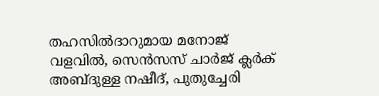തഹസിൽദാറുമായ മനോജ് വളവിൽ, സെൻസസ് ചാർജ് ക്ലർക് അബ്ദുള്ള നഷീദ്, പുതുച്ചേരി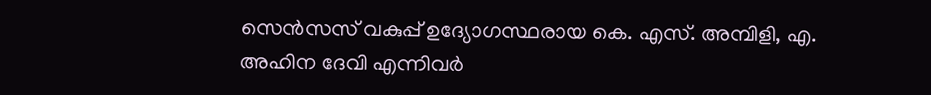സെൻസസ് വകുപ്പ് ഉദ്യോഗസ്ഥരായ കെ. എസ്. അമ്പിളി, എ. അഹിന ദേവി എന്നിവർ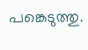പങ്കെടുത്തു.